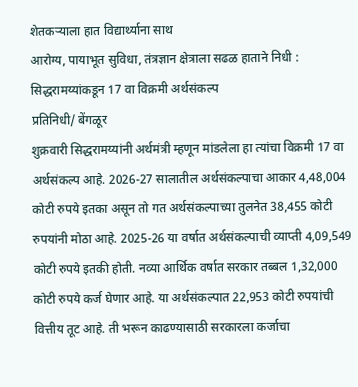शेतकऱ्याला हात विद्यार्थ्याना साथ
आरोग्य, पायाभूत सुविधा, तंत्रज्ञान क्षेत्राला सढळ हाताने निधी : सिद्धरामय्यांकडून 17 वा विक्रमी अर्थसंकल्प
प्रतिनिधी/ बेंगळूर
शुक्रवारी सिद्धरामय्यांनी अर्थमंत्री म्हणून मांडलेला हा त्यांचा विक्रमी 17 वा अर्थसंकल्प आहे. 2026-27 सालातील अर्थसंकल्पाचा आकार 4,48,004 कोटी रुपये इतका असून तो गत अर्थसंकल्पाच्या तुलनेत 38,455 कोटी रुपयांनी मोठा आहे. 2025-26 या वर्षात अर्थसंकल्पाची व्याप्ती 4,09,549 कोटी रुपये इतकी होती. नव्या आर्थिक वर्षात सरकार तब्बल 1,32,000 कोटी रुपये कर्ज घेणार आहे. या अर्थसंकल्पात 22,953 कोटी रुपयांची वित्तीय तूट आहे. ती भरून काढण्यासाठी सरकारला कर्जाचा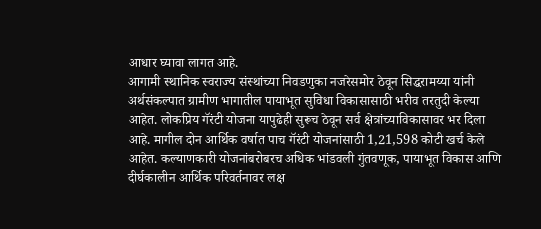आधार घ्यावा लागत आहे.
आगामी स्थानिक स्वराज्य संस्थांच्या निवडणुका नजरेसमोर ठेवून सिद्धरामय्या यांनी अर्थसंकल्पात ग्रामीण भागातील पायाभूत सुविधा विकासासाठी भरीव तरतुदी केल्या आहेत. लोकप्रिय गॅरंटी योजना यापुढेही सुरूच ठेवून सर्व क्षेत्रांच्याविकासावर भर दिला आहे. मागील दोन आर्थिक वर्षात पाच गॅरंटी योजनांसाठी 1,21,598 कोटी खर्च केले आहेत. कल्याणकारी योजनांबरोबरच अधिक भांडवली गुंतवणूक, पायाभूत विकास आणि दीर्घकालीन आर्थिक परिवर्तनावर लक्ष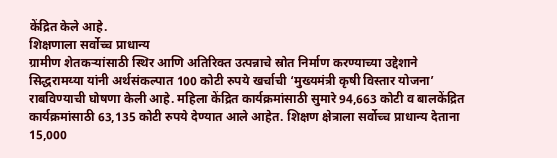केंद्रित केले आहे.
शिक्षणाला सर्वोच्च प्राधान्य
ग्रामीण शेतकऱ्यांसाठी स्थिर आणि अतिरिक्त उत्पन्नाचे स्रोत निर्माण करण्याच्या उद्देशाने सिद्धरामय्या यांनी अर्थसंकल्पात 100 कोटी रुपये खर्चाची ‘मुख्यमंत्री कृषी विस्तार योजना’ राबविण्याची घोषणा केली आहे. महिला केंद्रित कार्यक्रमांसाठी सुमारे 94,663 कोटी व बालकेंद्रित कार्यक्रमांसाठी 63,135 कोटी रुपये देण्यात आले आहेत. शिक्षण क्षेत्राला सर्वोच्च प्राधान्य देताना 15,000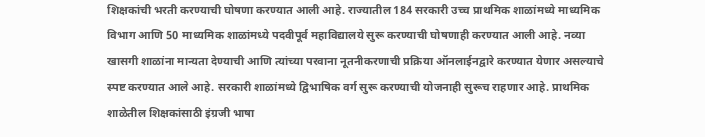शिक्षकांची भरती करण्याची घोषणा करण्यात आली आहे. राज्यातील 184 सरकारी उच्च प्राथमिक शाळांमध्ये माध्यमिक विभाग आणि 50 माध्यमिक शाळांमध्ये पदवीपूर्व महाविद्यालये सुरू करण्याची घोषणाही करण्यात आली आहे. नव्या खासगी शाळांना मान्यता देण्याची आणि त्यांच्या परवाना नूतनीकरणाची प्रक्रिया ऑनलाईनद्वारे करण्यात येणार असल्याचे स्पष्ट करण्यात आले आहे. सरकारी शाळांमध्ये द्विभाषिक वर्ग सुरू करण्याची योजनाही सुरूच राहणार आहे. प्राथमिक शाळेतील शिक्षकांसाठी इंग्रजी भाषा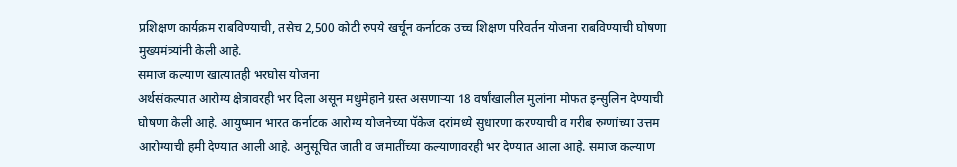प्रशिक्षण कार्यक्रम राबविण्याची, तसेच 2,500 कोटी रुपये खर्चून कर्नाटक उच्च शिक्षण परिवर्तन योजना राबविण्याची घोषणा मुख्यमंत्र्यांनी केली आहे.
समाज कल्याण खात्यातही भरघोस योजना
अर्थसंकल्पात आरोग्य क्षेत्रावरही भर दिला असून मधुमेहाने ग्रस्त असणाऱ्या 18 वर्षांखालील मुलांना मोफत इन्सुलिन देण्याची घोषणा केली आहे. आयुष्मान भारत कर्नाटक आरोग्य योजनेच्या पॅकेज दरांमध्ये सुधारणा करण्याची व गरीब रुग्णांच्या उत्तम आरोग्याची हमी देण्यात आली आहे. अनुसूचित जाती व जमातींच्या कल्याणावरही भर देण्यात आला आहे. समाज कल्याण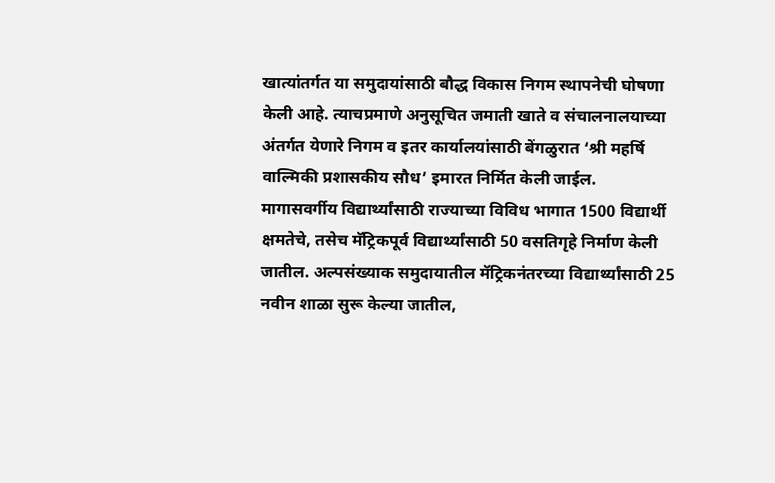खात्यांतर्गत या समुदायांसाठी बौद्ध विकास निगम स्थापनेची घोषणा केली आहे. त्याचप्रमाणे अनुसूचित जमाती खाते व संचालनालयाच्या अंतर्गत येणारे निगम व इतर कार्यालयांसाठी बेंगळुरात ‘श्री महर्षि वाल्मिकी प्रशासकीय सौध’ इमारत निर्मित केली जाईल.
मागासवर्गीय विद्यार्थ्यांसाठी राज्याच्या विविध भागात 1500 विद्यार्थी क्षमतेचे, तसेच मॅट्रिकपूर्व विद्यार्थ्यांसाठी 50 वसतिगृहे निर्माण केली जातील. अल्पसंख्याक समुदायातील मॅट्रिकनंतरच्या विद्यार्थ्यांसाठी 25 नवीन शाळा सुरू केल्या जातील,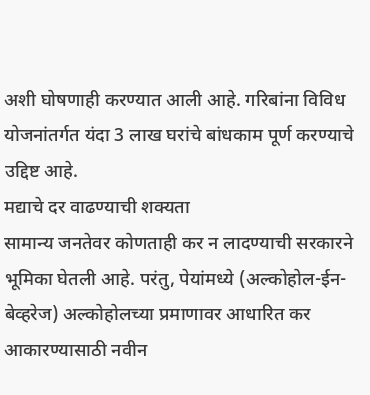अशी घोषणाही करण्यात आली आहे. गरिबांना विविध योजनांतर्गत यंदा 3 लाख घरांचे बांधकाम पूर्ण करण्याचे उद्दिष्ट आहे.
मद्याचे दर वाढण्याची शक्यता
सामान्य जनतेवर कोणताही कर न लादण्याची सरकारने भूमिका घेतली आहे. परंतु, पेयांमध्ये (अल्कोहोल-ईन-बेव्हरेज) अल्कोहोलच्या प्रमाणावर आधारित कर आकारण्यासाठी नवीन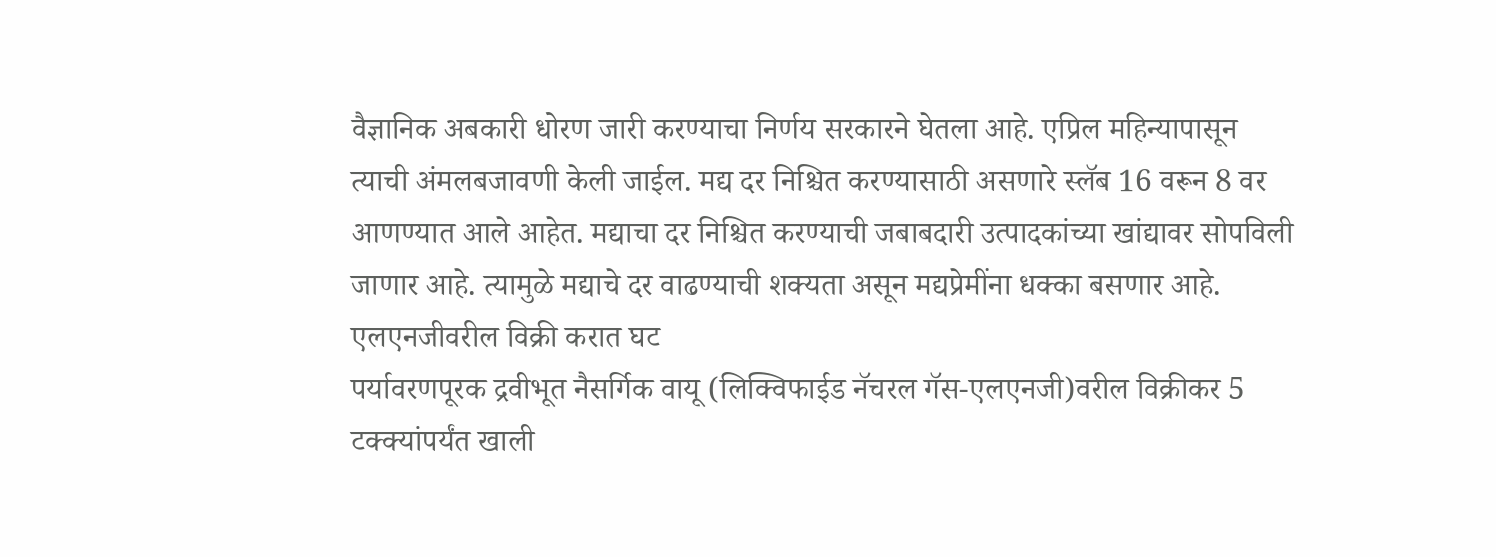वैज्ञानिक अबकारी धोरण जारी करण्याचा निर्णय सरकारने घेतला आहे. एप्रिल महिन्यापासून त्याची अंमलबजावणी केली जाईल. मद्य दर निश्चित करण्यासाठी असणारे स्लॅब 16 वरून 8 वर आणण्यात आले आहेत. मद्याचा दर निश्चित करण्याची जबाबदारी उत्पादकांच्या खांद्यावर सोपविली जाणार आहे. त्यामुळे मद्याचे दर वाढण्याची शक्यता असून मद्यप्रेमींना धक्का बसणार आहे.
एलएनजीवरील विक्री करात घट
पर्यावरणपूरक द्रवीभूत नैसर्गिक वायू (लिक्विफाईड नॅचरल गॅस-एलएनजी)वरील विक्रीकर 5 टक्क्यांपर्यंत खाली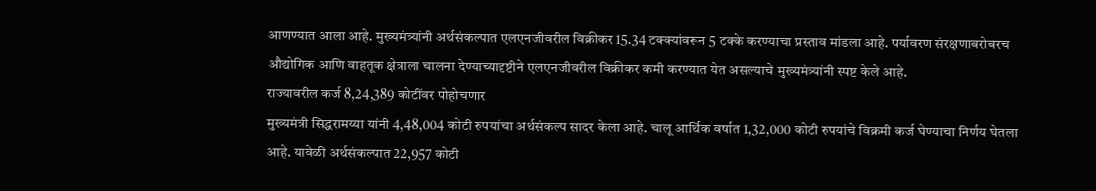आणण्यात आला आहे. मुख्यमंत्र्यांनी अर्थसंकल्पात एलएनजीवरील विक्रीकर 15.34 टक्क्यांवरून 5 टक्के करण्याचा प्रस्ताव मांडला आहे. पर्यावरण संरक्षणाबरोबरच औद्योगिक आणि वाहतूक क्षेत्राला चालना देण्याच्यादृष्टीने एलएनजीवरील विक्रीकर कमी करण्यात येत असल्याचे मुख्यमंत्र्यांनी स्पष्ट केले आहे.
राज्यावरील कर्ज 8,24,389 कोटींवर पोहोचणार
मुख्यमंत्री सिद्धरामय्या यांनी 4,48,004 कोटी रुपयांचा अर्थसंकल्प सादर केला आहे. चालू आर्थिक वर्षात 1,32,000 कोटी रुपयांचे विक्रमी कर्ज घेण्याचा निर्णय घेतला आहे. यावेळी अर्थसंकल्पात 22,957 कोटी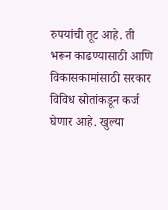रुपयांची तूट आहे. ती भरून काढण्यासाठी आणि विकासकामांसाठी सरकार विविध स्रोतांकडून कर्ज घेणार आहे. खुल्या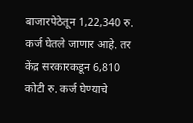बाजारपेठेतून 1,22,340 रु. कर्ज घेतले जाणार आहे. तर केंद्र सरकारकडून 6,810 कोटी रु. कर्ज घेण्याचे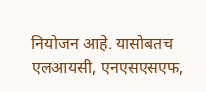नियोजन आहे. यासोबतच एलआयसी, एनएसएसएफ,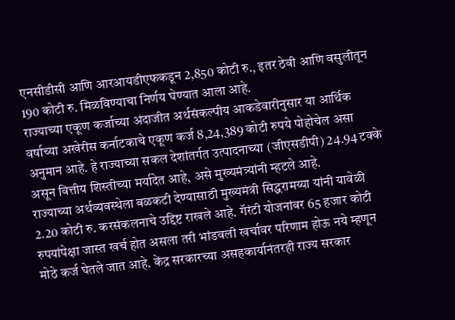एनसीडीसी आणि आरआयडीएफकडून 2,850 कोटी रु., इतर ठेवी आणि वसुलीतून 190 कोटी रु. मिळविण्याचा निर्णय घेण्यात आला आहे.
राज्याच्या एकूण कर्जाच्या अंदाजीत अर्थसंकल्पीय आकडेवारीनुसार या आर्थिक वर्षाच्या अखेरीस कर्नाटकाचे एकूण कर्ज 8,24,389 कोटी रुपये पोहोचेल असा अनुमान आहे. हे राज्याच्या सकल देशांतर्गत उत्पादनाच्या (जीएसडीपी) 24.94 टक्के असून वित्तीय शिस्तीच्या मर्यादेत आहे, असे मुख्यमंत्र्यांनी म्हटले आहे.
राज्याच्या अर्थव्यवस्थेला बळकटी देण्यासाठी मुख्यमंत्री सिद्धरामय्या यांनी यावेळी 2.20 कोटी रु. करसंकलनाचे उद्दिष्ट राखले आहे. गॅरंटी योजनांवर 65 हजार कोटी रुपयांपेक्षा जास्त खर्च होत असला तरी भांडवली खर्चावर परिणाम होऊ नये म्हणून मोठे कर्ज घेतले जात आहे. केंद्र सरकारच्या असहकार्यानंतरही राज्य सरकार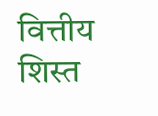वित्तीय शिस्त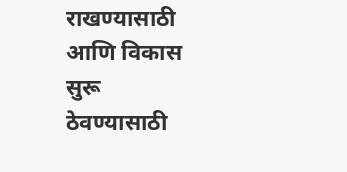राखण्यासाठी आणि विकास सुरू ठेवण्यासाठी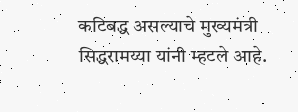कटिबद्ध असल्याचे मुख्यमंत्री सिद्धरामय्या यांनी म्हटले आहे.